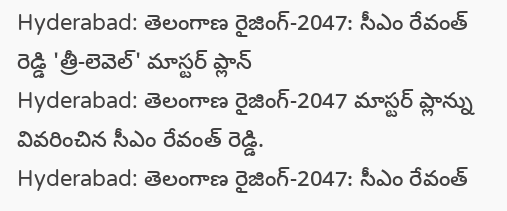Hyderabad: తెలంగాణ రైజింగ్-2047: సీఎం రేవంత్ రెడ్డి 'త్రీ-లెవెల్' మాస్టర్ ప్లాన్
Hyderabad: తెలంగాణ రైజింగ్-2047 మాస్టర్ ప్లాన్ను వివరించిన సీఎం రేవంత్ రెడ్డి.
Hyderabad: తెలంగాణ రైజింగ్-2047: సీఎం రేవంత్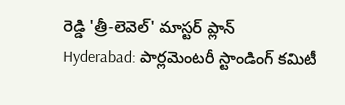రెడ్డి 'త్రీ-లెవెల్' మాస్టర్ ప్లాన్
Hyderabad: పార్లమెంటరీ స్టాండింగ్ కమిటీ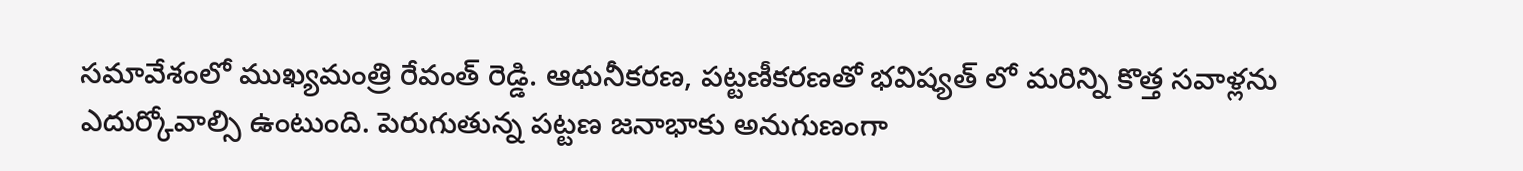సమావేశంలో ముఖ్యమంత్రి రేవంత్ రెడ్డి. ఆధునీకరణ, పట్టణీకరణతో భవిష్యత్ లో మరిన్ని కొత్త సవాళ్లను ఎదుర్కోవాల్సి ఉంటుంది. పెరుగుతున్న పట్టణ జనాభాకు అనుగుణంగా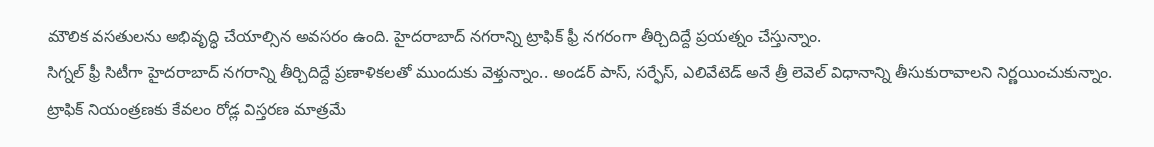మౌలిక వసతులను అభివృద్ధి చేయాల్సిన అవసరం ఉంది. హైదరాబాద్ నగరాన్ని ట్రాఫిక్ ఫ్రీ నగరంగా తీర్చిదిద్దే ప్రయత్నం చేస్తున్నాం.
సిగ్నల్ ఫ్రీ సిటీగా హైదరాబాద్ నగరాన్ని తీర్చిదిద్దే ప్రణాళికలతో ముందుకు వెళ్తున్నాం.. అండర్ పాస్, సర్ఫేస్, ఎలివేటెడ్ అనే త్రీ లెవెల్ విధానాన్ని తీసుకురావాలని నిర్ణయించుకున్నాం. ట్రాఫిక్ నియంత్రణకు కేవలం రోడ్ల విస్తరణ మాత్రమే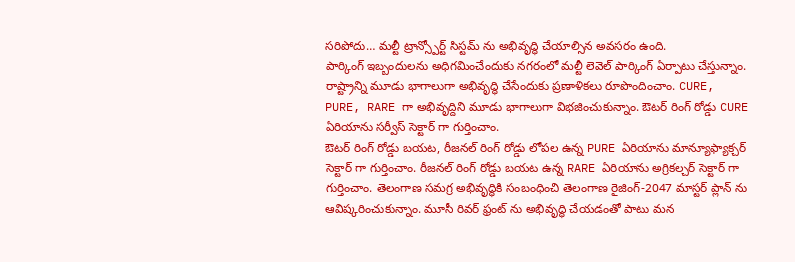సరిపోదు… మల్టీ ట్రాన్స్పోర్ట్ సిస్టమ్ ను అభివృద్ధి చేయాల్సిన అవసరం ఉంది.
పార్కింగ్ ఇబ్బందులను అధిగమించేందుకు నగరంలో మల్టీ లెవెల్ పార్కింగ్ ఏర్పాటు చేస్తున్నాం. రాష్ట్రాన్ని మూడు భాగాలుగా అభివృద్ధి చేసేందుకు ప్రణాళికలు రూపొందించాం. CURE, PURE, RARE గా అభివృద్దిని మూడు భాగాలుగా విభజించుకున్నాం. ఔటర్ రింగ్ రోడ్డు CURE ఏరియాను సర్వీస్ సెక్టార్ గా గుర్తించాం.
ఔటర్ రింగ్ రోడ్డు బయట, రీజనల్ రింగ్ రోడ్డు లోపల ఉన్న PURE ఏరియాను మాన్యూఫ్యాక్చర్ సెక్టార్ గా గుర్తించాం. రీజనల్ రింగ్ రోడ్డు బయట ఉన్న RARE ఏరియాను అగ్రికల్చర్ సెక్టార్ గా గుర్తించాం. తెలంగాణ సమగ్ర అభివృద్ధికి సంబంధించి తెలంగాణ రైజింగ్-2047 మాస్టర్ ప్లాన్ ను ఆవిష్కరించుకున్నాం. మూసీ రివర్ ఫ్రంట్ ను అభివృద్ధి చేయడంతో పాటు మన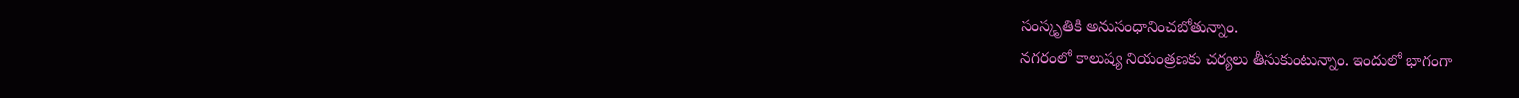సంస్కృతికి అనుసంధానించబోతున్నాం.
నగరంలో కాలుష్య నియంత్రణకు చర్యలు తీసుకుంటున్నాం. ఇందులో భాగంగా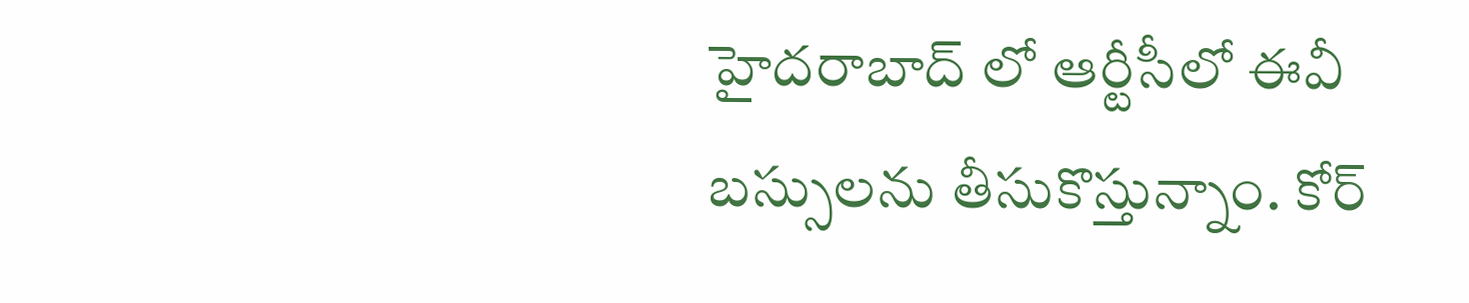హైదరాబాద్ లో ఆర్టీసీలో ఈవీ బస్సులను తీసుకొస్తున్నాం. కోర్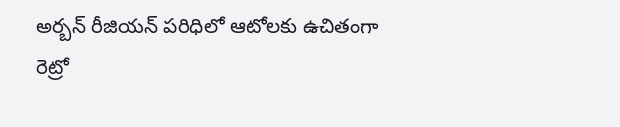అర్బన్ రీజియన్ పరిధిలో ఆటోలకు ఉచితంగా రెట్రో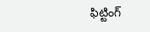ఫిట్టింగ్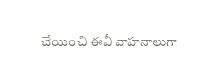చేయించి ఈవీ వాహనాలుగా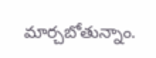మార్చబోతున్నాం.